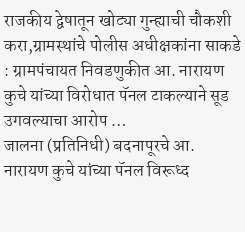राजकीय द्वेषातून खोट्या गुन्ह्याची चौकशी करा,ग्रामस्थांचे पोलीस अधीक्षकांना साकडे : ग्रामपंचायत निवडणुकीत आ. नारायण कुचे यांच्या विरोधात पॅनल टाकल्याने सूड उगवल्याचा आरोप …
जालना (प्रतिनिधी) बदनापूरचे आ. नारायण कुचे यांच्या पॅनल विरूध्द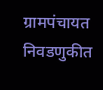ग्रामपंचायत निवडणुकीत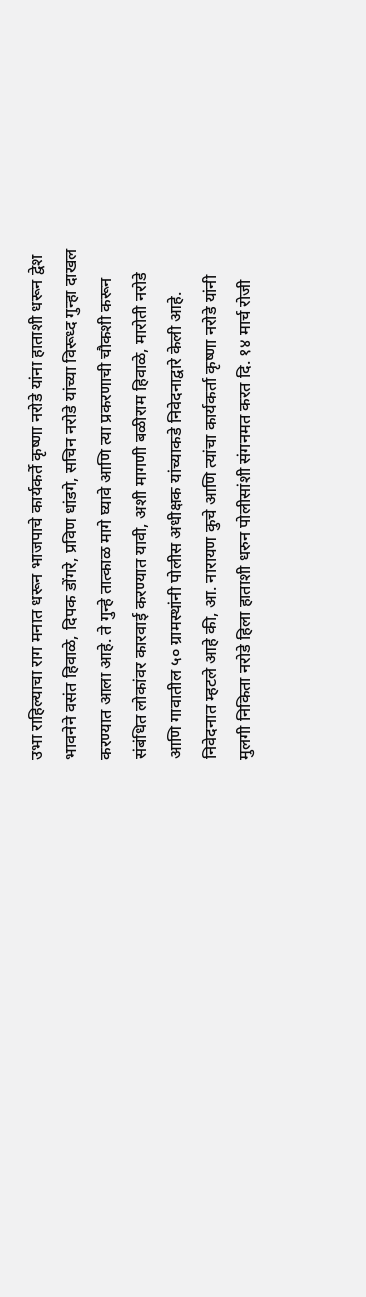उभा राहिल्याचा राग मनात धरून भाजपाचे कार्यकर्ते कृष्णा नरोडे यांना हाताशी धरून द्वेश भावनेने वसंत हिवाळे, दिपक डोंगरे, प्रविण धांडगे, सचिन नरोडे यांच्या विरूध्द गुन्हा दाखल करण्यात आला आहे. ते गुन्हे तात्काळ मागे घ्यावे आणि त्या प्रकरणाची चौकशी करून संबंधित लोकांवर कारवाई करण्यात यावी, अशी मागणी बळीराम हिवाळे, मारोती नरोडे आणि गावातील ५० ग्रामस्थांनी पोलीस अधीक्षक यांच्याकडे निवेदनाद्वारे केली आहे.
निवेदनात म्हटले आहे की, आ. नारायण कुचे आणि त्यांचा कार्यकर्ता कृष्णा नरोडे यांनी मुलगी निकिता नरोडे हिला हाताशी धरुन पोलीसांशी संगनमत करत दि. १४ मार्च रोजी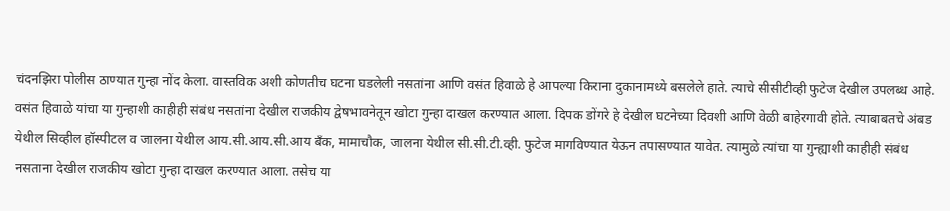चंदनझिरा पोलीस ठाण्यात गुन्हा नोंद केला. वास्तविक अशी कोणतीच घटना घडलेली नसतांना आणि वसंत हिवाळे हे आपल्या किराना दुकानामध्ये बसलेले हाते. त्याचे सीसीटीव्ही फुटेज देखील उपलब्ध आहे. वसंत हिवाळे यांचा या गुन्हाशी काहीही संबंध नसतांना देखील राजकीय द्वेषभावनेतून खोटा गुन्हा दाखल करण्यात आला. दिपक डोंगरे हे देखील घटनेच्या दिवशी आणि वेळी बाहेरगावी होते. त्याबाबतचे अंबड येथील सिव्हील हॉस्पीटल व जालना येथील आय.सी.आय.सी.आय बँक, मामाचौक, जालना येथील सी.सी.टी.व्ही. फुटेज मागविण्यात येऊन तपासण्यात यावेत. त्यामुळे त्यांचा या गुन्ह्याशी काहीही संबंध नसताना देखील राजकीय खोटा गुन्हा दाखल करण्यात आला. तसेच या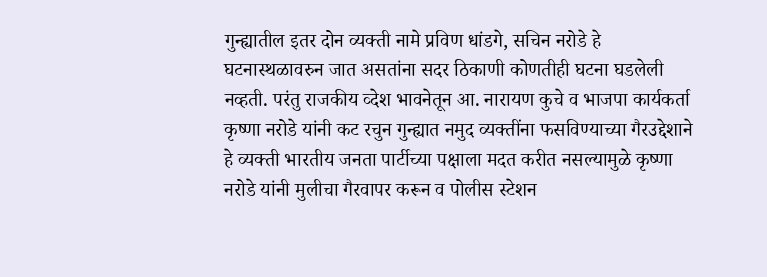गुन्ह्यातील इतर दोन व्यक्ती नामे प्रविण धांडगे, सचिन नरोडे हे घटनास्थळावरुन जात असतांना सदर ठिकाणी कोणतीही घटना घडलेली नव्हती. परंतु राजकीय व्देश भावनेतून आ. नारायण कुचे व भाजपा कार्यकर्ता कृष्णा नरोडे यांनी कट रचुन गुन्ह्यात नमुद व्यक्तींना फसविण्याच्या गैरउद्देशाने हे व्यक्ती भारतीय जनता पार्टीच्या पक्षाला मदत करीत नसल्यामुळे कृष्णा नरोडे यांनी मुलीचा गैरवापर करून व पोलीस स्टेशन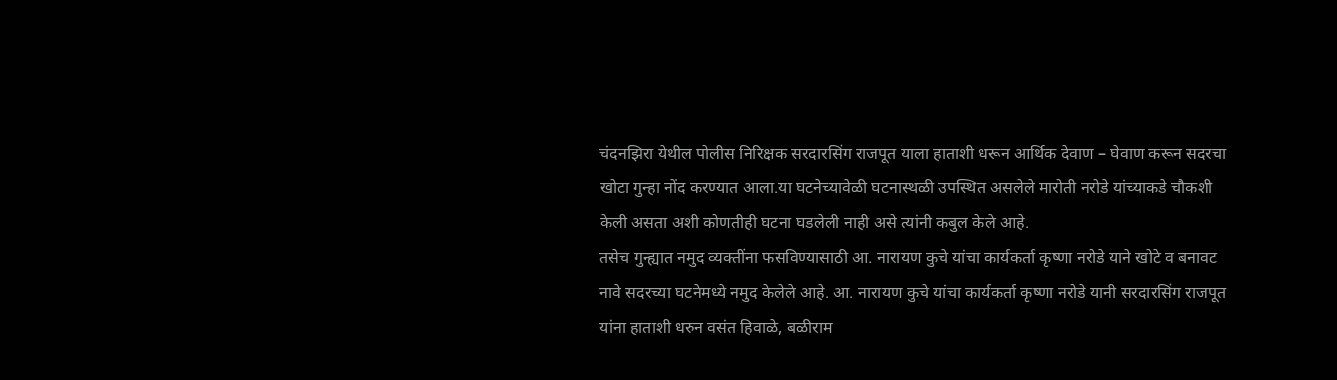चंदनझिरा येथील पोलीस निरिक्षक सरदारसिंग राजपूत याला हाताशी धरून आर्थिक देवाण – घेवाण करून सदरचा खोटा गुन्हा नोंद करण्यात आला.या घटनेच्यावेळी घटनास्थळी उपस्थित असलेले मारोती नरोडे यांच्याकडे चौकशी केली असता अशी कोणतीही घटना घडलेली नाही असे त्यांनी कबुल केले आहे.
तसेच गुन्ह्यात नमुद व्यक्तींना फसविण्यासाठी आ. नारायण कुचे यांचा कार्यकर्ता कृष्णा नरोडे याने खोटे व बनावट नावे सदरच्या घटनेमध्ये नमुद केलेले आहे. आ. नारायण कुचे यांचा कार्यकर्ता कृष्णा नरोडे यानी सरदारसिंग राजपूत यांना हाताशी धरुन वसंत हिवाळे, बळीराम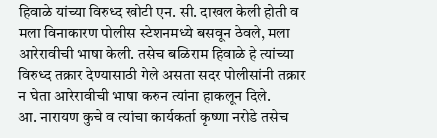हिवाळे यांच्या विरुध्द खोटी एन. सी. दाखल केली होती व मला विनाकारण पोलीस स्टेशनमध्ये बसवून ठेवले, मला आरेरावीची भाषा केली. तसेच बळिराम हिवाळे हे त्यांच्या विरुध्द तक्रार देण्यासाठी गेले असता सदर पोलीसांनी तक्रार न घेता आरेरावीची भाषा करुन त्यांना हाकलून दिले.
आ. नारायण कुचे व त्यांचा कार्यकर्ता कृष्णा नरोडे तसेच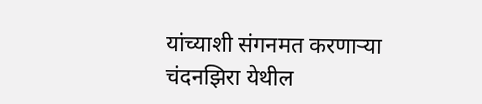यांच्याशी संगनमत करणाऱ्या चंदनझिरा येथील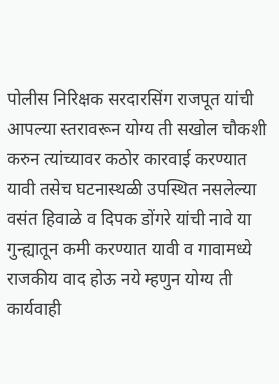पोलीस निरिक्षक सरदारसिंग राजपूत यांची आपल्या स्तरावरून योग्य ती सखोल चौकशी करुन त्यांच्यावर कठोर कारवाई करण्यात यावी तसेच घटनास्थळी उपस्थित नसलेल्या वसंत हिवाळे व दिपक डोंगरे यांची नावे या गुन्ह्यातून कमी करण्यात यावी व गावामध्ये राजकीय वाद होऊ नये म्हणुन योग्य ती कार्यवाही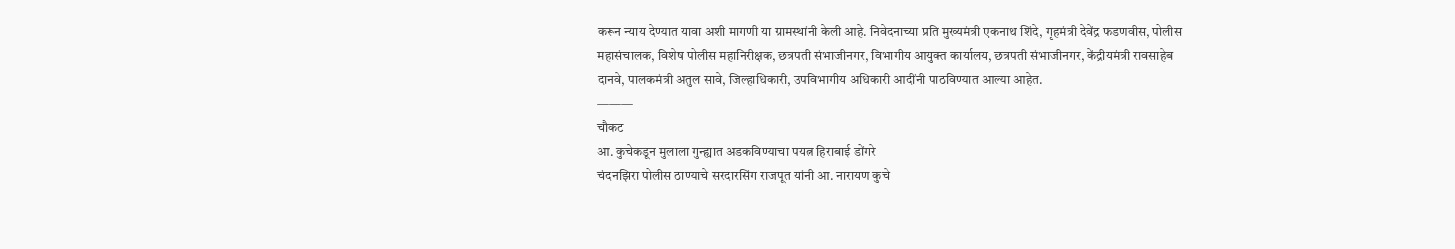करून न्याय देण्यात यावा अशी मागणी या ग्रामस्थांनी केली आहे. निवेदनाच्या प्रति मुख्यमंत्री एकनाथ शिंदे, गृहमंत्री देवेंद्र फडणवीस, पोलीस महासंचालक, विशेष पोलीस महानिरीक्षक, छत्रपती संभाजीनगर, विभागीय आयुक्त कार्यालय, छत्रपती संभाजीनगर, केंद्रीयमंत्री रावसाहेब दानवे, पालकमंत्री अतुल सावे, जिल्हाधिकारी, उपविभागीय अधिकारी आदींनी पाठविण्यात आल्या आहेत.
———
चौकट
आ. कुचेकडून मुलाला गुन्ह्यात अडकविण्याचा पयत्न हिराबाई डोंगरे
चंदनझिरा पोलीस ठाण्याचे सरदारसिंग राजपूत यांनी आ. नारायण कुचे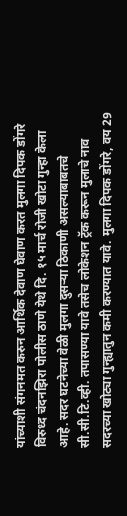यांच्याशी संगनमत करुन आर्थिक देवाण घेवाण करत मुलगा दिपक डोंगरे विरुध्द चंदनझिरा पोलीस ठाणे येथे दि. १५ मार्च रोजी खोटा गुन्हा केला आहे. सदर घटनेच्या वेळी मुलगा दुसऱ्या ठिकाणी असल्याबाबतचे सी.सी.टि.व्ही. तपासण्या यावे तसेच लोकेशन ट्रॅक करून मुलाचे नाव सदरच्या खोट्या गुन्ह्यातुन कमी करण्यात यावे. मुलगा दिपक डोंगरे, वय 29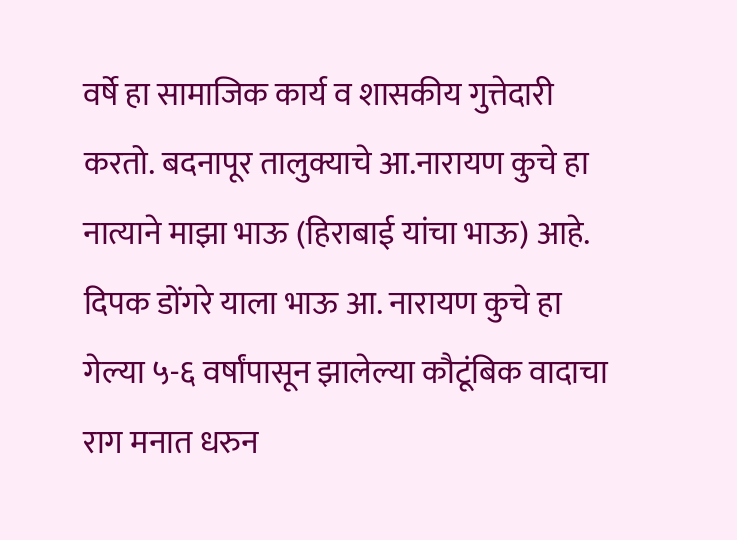वर्षे हा सामाजिक कार्य व शासकीय गुत्तेदारी करतो. बदनापूर तालुक्याचे आ.नारायण कुचे हा नात्याने माझा भाऊ (हिराबाई यांचा भाऊ) आहे. दिपक डोंगरे याला भाऊ आ. नारायण कुचे हा गेल्या ५-६ वर्षांपासून झालेल्या कौटूंबिक वादाचा राग मनात धरुन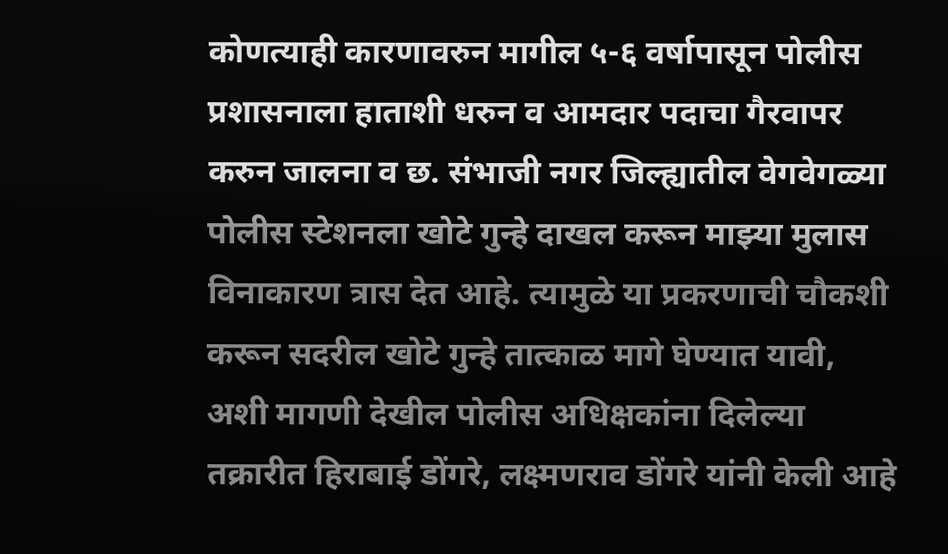कोणत्याही कारणावरुन मागील ५-६ वर्षापासून पोलीस प्रशासनाला हाताशी धरुन व आमदार पदाचा गैरवापर करुन जालना व छ. संभाजी नगर जिल्ह्यातील वेगवेगळ्या पोलीस स्टेशनला खोटे गुन्हे दाखल करून माझ्या मुलास विनाकारण त्रास देत आहे. त्यामुळे या प्रकरणाची चौकशी करून सदरील खोटे गुन्हे तात्काळ मागे घेण्यात यावी, अशी मागणी देखील पोलीस अधिक्षकांना दिलेल्या तक्रारीत हिराबाई डोंगरे, लक्ष्मणराव डोंगरे यांनी केली आहे